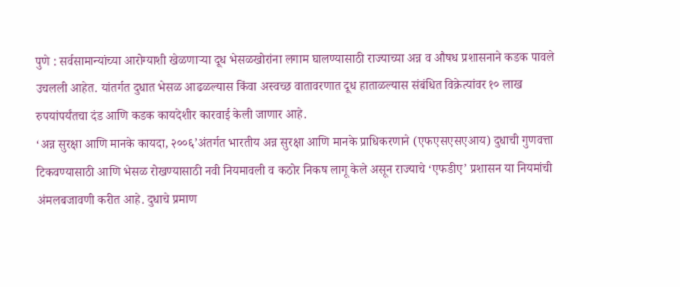पुणे : सर्वसामान्यांच्या आरोग्याशी खेळणाऱ्या दूध भेसळखोरांना लगाम घालण्यासाठी राज्याच्या अन्न व औषध प्रशासनाने कडक पावले उचलली आहेत. यांतर्गत दुधात भेसळ आढळल्यास किंवा अस्वच्छ वातावरणात दूध हाताळल्यास संबंधित विक्रेत्यांवर १० लाख रुपयांपर्यंतचा दंड आणि कडक कायदेशीर कारवाई केली जाणार आहे.
‘अन्न सुरक्षा आणि मानके कायदा, २००६’अंतर्गत भारतीय अन्न सुरक्षा आणि मानके प्राधिकरणाने (एफएसएसएआय) दुधाची गुणवत्ता टिकवण्यासाठी आणि भेसळ रोखण्यासाठी नवी नियमावली व कठोर निकष लागू केले असून राज्याचे ‘एफडीए’ प्रशासन या नियमांची अंमलबजावणी करीत आहे. दुधाचे प्रमाण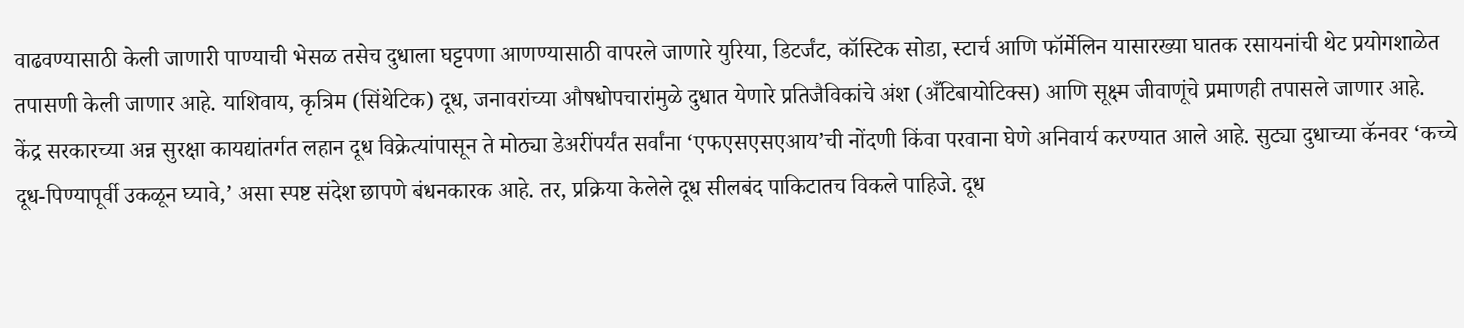वाढवण्यासाठी केली जाणारी पाण्याची भेसळ तसेच दुधाला घट्टपणा आणण्यासाठी वापरले जाणारे युरिया, डिटर्जंट, कॉस्टिक सोडा, स्टार्च आणि फॉर्मेलिन यासारख्या घातक रसायनांची थेट प्रयोगशाळेत तपासणी केली जाणार आहे. याशिवाय, कृत्रिम (सिंथेटिक) दूध, जनावरांच्या औषधोपचारांमुळे दुधात येणारे प्रतिजैविकांचे अंश (अँटिबायोटिक्स) आणि सूक्ष्म जीवाणूंचे प्रमाणही तपासले जाणार आहे.
केंद्र सरकारच्या अन्न सुरक्षा कायद्यांतर्गत लहान दूध विक्रेत्यांपासून ते मोठ्या डेअरींपर्यंत सर्वांना ‘एफएसएसएआय’ची नोंदणी किंवा परवाना घेणे अनिवार्य करण्यात आले आहे. सुट्या दुधाच्या कॅनवर ‘कच्चे दूध-पिण्यापूर्वी उकळून घ्यावे,’ असा स्पष्ट संदेश छापणे बंधनकारक आहे. तर, प्रक्रिया केलेले दूध सीलबंद पाकिटातच विकले पाहिजे. दूध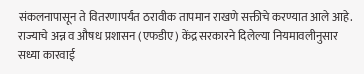संकलनापासून ते वितरणापर्यंत ठरावीक तापमान राखणे सक्तीचे करण्यात आले आहे.
राज्याचे अन्न व औषध प्रशासन (एफडीए) केंद्र सरकारने दिलेल्या नियमावलीनुसार सध्या कारवाई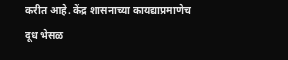करीत आहे. केंद्र शासनाच्या कायद्याप्रमाणेच दूध भेसळ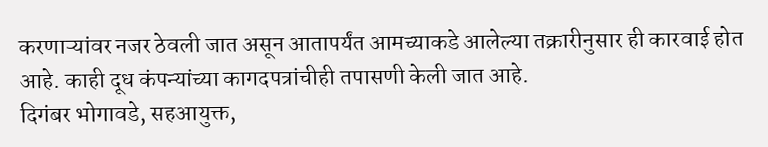करणाऱ्यांवर नजर ठेवली जात असून आतापर्यंत आमच्याकडे आलेल्या तक्रारीनुसार ही कारवाई होत आहे. काही दूध कंपन्यांच्या कागदपत्रांचीही तपासणी केली जात आहे.
दिगंबर भोगावडे, सहआयुक्त,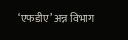‘एफडीए’ अन्न विभाग